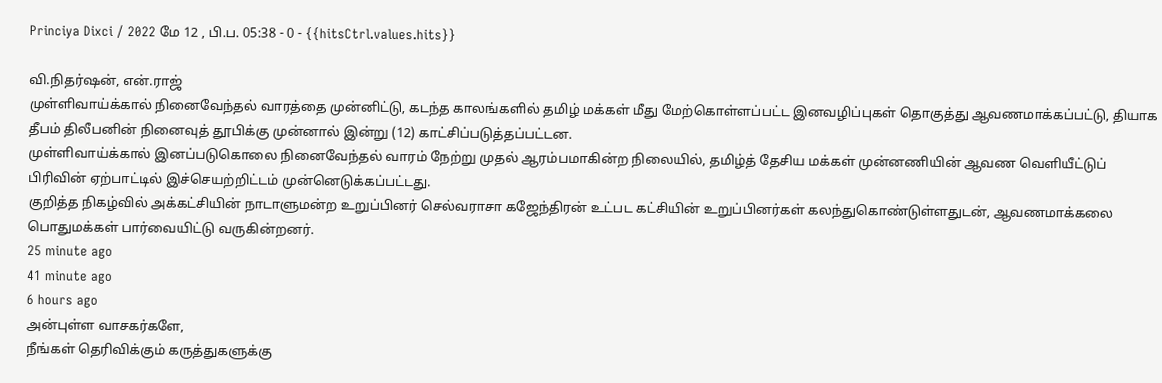Princiya Dixci / 2022 மே 12 , பி.ப. 05:38 - 0 - {{hitsCtrl.values.hits}}

வி.நிதர்ஷன், என்.ராஜ்
முள்ளிவாய்க்கால் நினைவேந்தல் வாரத்தை முன்னிட்டு, கடந்த காலங்களில் தமிழ் மக்கள் மீது மேற்கொள்ளப்பட்ட இனவழிப்புகள் தொகுத்து ஆவணமாக்கப்பட்டு, தியாக தீபம் திலீபனின் நினைவுத் தூபிக்கு முன்னால் இன்று (12) காட்சிப்படுத்தப்பட்டன.
முள்ளிவாய்க்கால் இனப்படுகொலை நினைவேந்தல் வாரம் நேற்று முதல் ஆரம்பமாகின்ற நிலையில், தமிழ்த் தேசிய மக்கள் முன்னணியின் ஆவண வெளியீட்டுப் பிரிவின் ஏற்பாட்டில் இச்செயற்றிட்டம் முன்னெடுக்கப்பட்டது.
குறித்த நிகழ்வில் அக்கட்சியின் நாடாளுமன்ற உறுப்பினர் செல்வராசா கஜேந்திரன் உட்பட கட்சியின் உறுப்பினர்கள் கலந்துகொண்டுள்ளதுடன், ஆவணமாக்கலை பொதுமக்கள் பார்வையிட்டு வருகின்றனர்.
25 minute ago
41 minute ago
6 hours ago
அன்புள்ள வாசகர்களே,
நீங்கள் தெரிவிக்கும் கருத்துகளுக்கு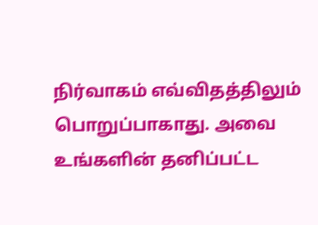நிர்வாகம் எவ்விதத்திலும் பொறுப்பாகாது. அவை உங்களின் தனிப்பட்ட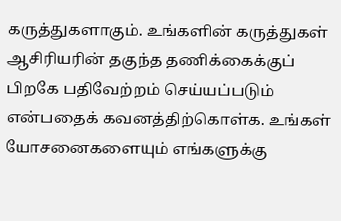கருத்துகளாகும். உங்களின் கருத்துகள் ஆசிரியரின் தகுந்த தணிக்கைக்குப் பிறகே பதிவேற்றம் செய்யப்படும் என்பதைக் கவனத்திற்கொள்க. உங்கள் யோசனைகளையும் எங்களுக்கு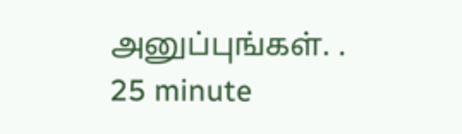அனுப்புங்கள். .
25 minute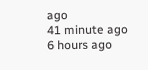ago
41 minute ago
6 hours ago